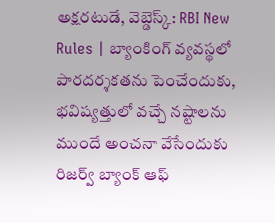అక్షరటుడే, వెబ్డెస్క్: RBI New Rules | బ్యాంకింగ్ వ్యవస్థలో పారదర్శకతను పెంచేందుకు, భవిష్యత్తులో వచ్చే నష్టాలను ముందే అంచనా వేసేందుకు రిజర్వ్ బ్యాంక్ ఆఫ్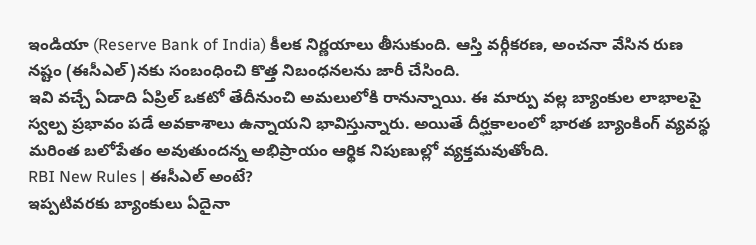ఇండియా (Reserve Bank of India) కీలక నిర్ణయాలు తీసుకుంది. ఆస్తి వర్గీకరణ, అంచనా వేసిన రుణ నష్టం (ఈసీఎల్)నకు సంబంధించి కొత్త నిబంధనలను జారీ చేసింది.
ఇవి వచ్చే ఏడాది ఏప్రిల్ ఒకటో తేదీనుంచి అమలులోకి రానున్నాయి. ఈ మార్పు వల్ల బ్యాంకుల లాభాలపై స్వల్ప ప్రభావం పడే అవకాశాలు ఉన్నాయని భావిస్తున్నారు. అయితే దీర్ఘకాలంలో భారత బ్యాంకింగ్ వ్యవస్థ మరింత బలోపేతం అవుతుందన్న అభిప్రాయం ఆర్థిక నిపుణుల్లో వ్యక్తమవుతోంది.
RBI New Rules | ఈసీఎల్ అంటే?
ఇప్పటివరకు బ్యాంకులు ఏదైనా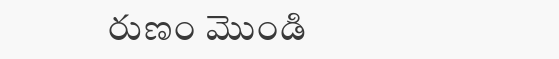రుణం మొండి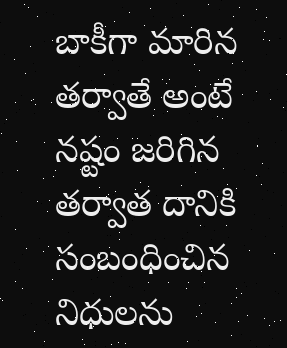బాకీగా మారిన తర్వాతే అంటే నష్టం జరిగిన తర్వాత దానికి సంబంధించిన నిధులను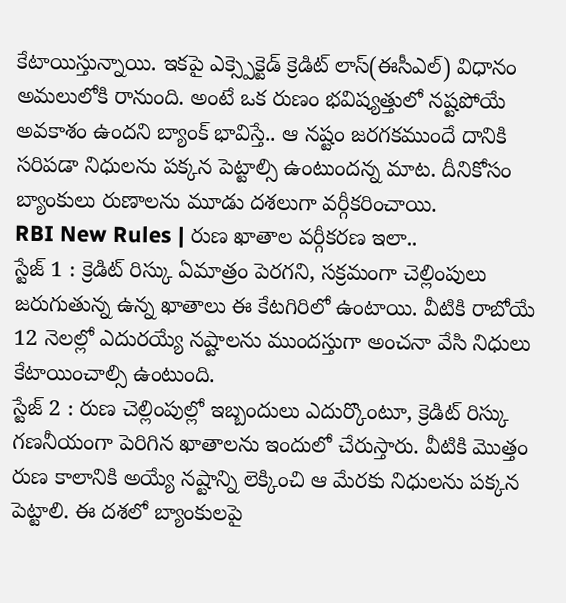కేటాయిస్తున్నాయి. ఇకపై ఎక్స్పెక్టెడ్ క్రెడిట్ లాస్(ఈసీఎల్) విధానం అమలులోకి రానుంది. అంటే ఒక రుణం భవిష్యత్తులో నష్టపోయే అవకాశం ఉందని బ్యాంక్ భావిస్తే.. ఆ నష్టం జరగకముందే దానికి సరిపడా నిధులను పక్కన పెట్టాల్సి ఉంటుందన్న మాట. దీనికోసం బ్యాంకులు రుణాలను మూడు దశలుగా వర్గీకరించాయి.
RBI New Rules | రుణ ఖాతాల వర్గీకరణ ఇలా..
స్టేజ్ 1 : క్రెడిట్ రిస్కు ఏమాత్రం పెరగని, సక్రమంగా చెల్లింపులు జరుగుతున్న ఉన్న ఖాతాలు ఈ కేటగిరిలో ఉంటాయి. వీటికి రాబోయే 12 నెలల్లో ఎదురయ్యే నష్టాలను ముందస్తుగా అంచనా వేసి నిధులు కేటాయించాల్సి ఉంటుంది.
స్టేజ్ 2 : రుణ చెల్లింపుల్లో ఇబ్బందులు ఎదుర్కొంటూ, క్రెడిట్ రిస్కు గణనీయంగా పెరిగిన ఖాతాలను ఇందులో చేరుస్తారు. వీటికి మొత్తం రుణ కాలానికి అయ్యే నష్టాన్ని లెక్కించి ఆ మేరకు నిధులను పక్కన పెట్టాలి. ఈ దశలో బ్యాంకులపై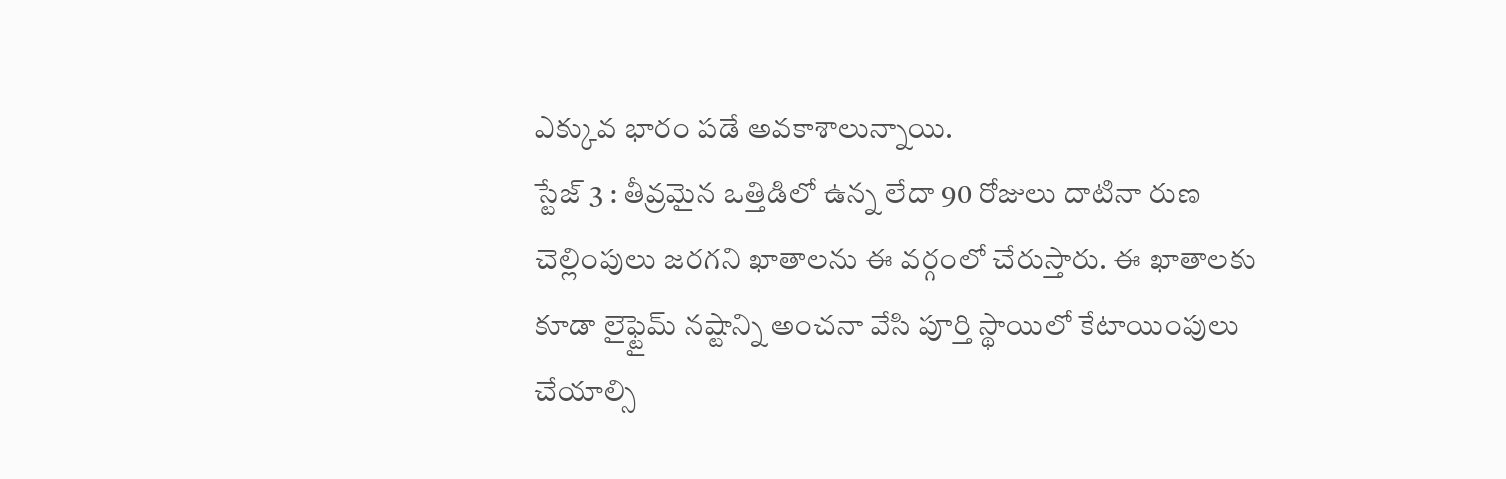ఎక్కువ భారం పడే అవకాశాలున్నాయి.
స్టేజ్ 3 : తీవ్రమైన ఒత్తిడిలో ఉన్న లేదా 90 రోజులు దాటినా రుణ చెల్లింపులు జరగని ఖాతాలను ఈ వర్గంలో చేరుస్తారు. ఈ ఖాతాలకు కూడా లైఫ్టైమ్ నష్టాన్ని అంచనా వేసి పూర్తి స్థాయిలో కేటాయింపులు చేయాల్సి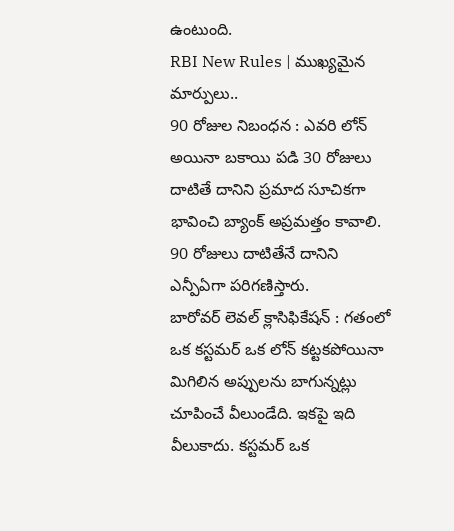ఉంటుంది.
RBI New Rules | ముఖ్యమైన మార్పులు..
90 రోజుల నిబంధన : ఎవరి లోన్ అయినా బకాయి పడి 30 రోజులు దాటితే దానిని ప్రమాద సూచికగా భావించి బ్యాంక్ అప్రమత్తం కావాలి. 90 రోజులు దాటితేనే దానిని ఎన్పీఏగా పరిగణిస్తారు.
బారోవర్ లెవల్ క్లాసిఫికేషన్ : గతంలో ఒక కస్టమర్ ఒక లోన్ కట్టకపోయినా మిగిలిన అప్పులను బాగున్నట్లు చూపించే వీలుండేది. ఇకపై ఇది వీలుకాదు. కస్టమర్ ఒక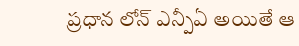ప్రధాన లోన్ ఎన్పీఏ అయితే ఆ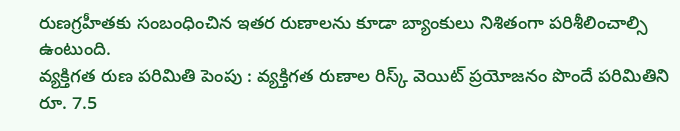రుణగ్రహీతకు సంబంధించిన ఇతర రుణాలను కూడా బ్యాంకులు నిశితంగా పరిశీలించాల్సి ఉంటుంది.
వ్యక్తిగత రుణ పరిమితి పెంపు : వ్యక్తిగత రుణాల రిస్క్ వెయిట్ ప్రయోజనం పొందే పరిమితిని రూ. 7.5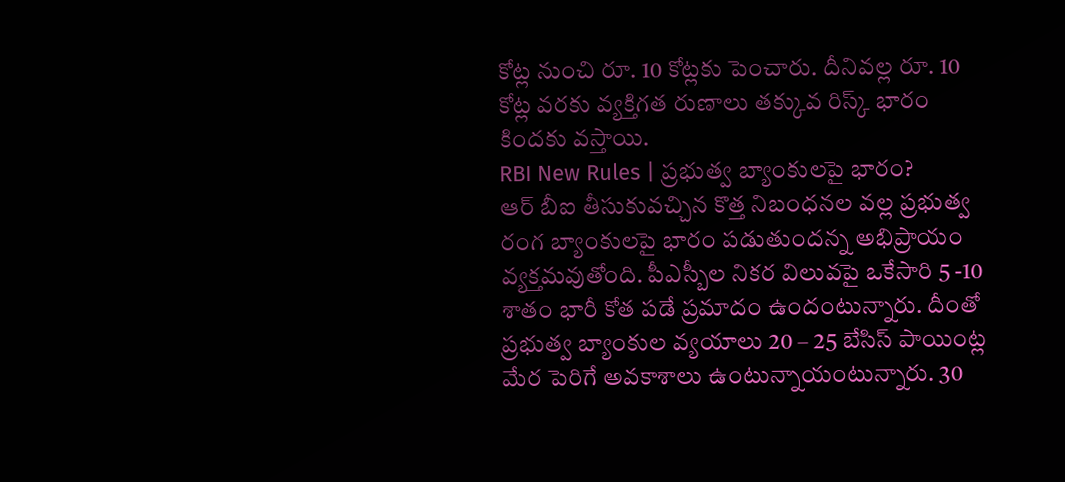కోట్ల నుంచి రూ. 10 కోట్లకు పెంచారు. దీనివల్ల రూ. 10 కోట్ల వరకు వ్యక్తిగత రుణాలు తక్కువ రిస్క్ భారం కిందకు వస్తాయి.
RBI New Rules | ప్రభుత్వ బ్యాంకులపై భారం?
ఆర్ బీఐ తీసుకువచ్చిన కొత్త నిబంధనల వల్ల ప్రభుత్వ రంగ బ్యాంకులపై భారం పడుతుందన్న అభిప్రాయం వ్యక్తమవుతోంది. పీఎస్బీల నికర విలువపై ఒకేసారి 5 -10 శాతం భారీ కోత పడే ప్రమాదం ఉందంటున్నారు. దీంతో ప్రభుత్వ బ్యాంకుల వ్యయాలు 20 – 25 బేసిస్ పాయింట్ల మేర పెరిగే అవకాశాలు ఉంటున్నాయంటున్నారు. 30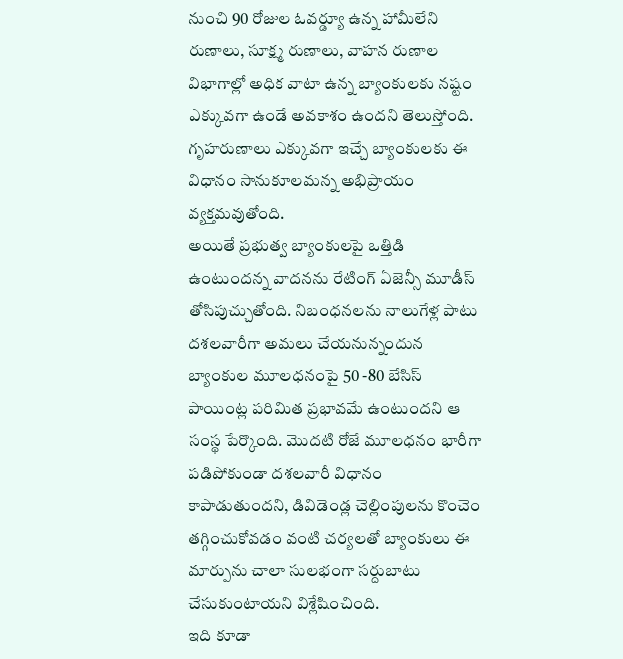నుంచి 90 రోజుల ఓవర్డ్యూ ఉన్న హామీలేని రుణాలు, సూక్ష్మ రుణాలు, వాహన రుణాల విభాగాల్లో అధిక వాటా ఉన్న బ్యాంకులకు నష్టం ఎక్కువగా ఉండే అవకాశం ఉందని తెలుస్తోంది. గృహరుణాలు ఎక్కువగా ఇచ్చే బ్యాంకులకు ఈ విధానం సానుకూలమన్న అభిప్రాయం వ్యక్తమవుతోంది.
అయితే ప్రభుత్వ బ్యాంకులపై ఒత్తిడి ఉంటుందన్న వాదనను రేటింగ్ ఏజెన్సీ మూడీస్ తోసిపుచ్చుతోంది. నిబంధనలను నాలుగేళ్ల పాటు దశలవారీగా అమలు చేయనున్నందున బ్యాంకుల మూలధనంపై 50 -80 బేసిస్ పాయింట్ల పరిమిత ప్రభావమే ఉంటుందని ఆ సంస్థ పేర్కొంది. మొదటి రోజే మూలధనం భారీగా పడిపోకుండా దశలవారీ విధానం కాపాడుతుందని, డివిడెండ్ల చెల్లింపులను కొంచెం తగ్గించుకోవడం వంటి చర్యలతో బ్యాంకులు ఈ మార్పును చాలా సులభంగా సర్దుబాటు చేసుకుంటాయని విశ్లేషించింది.
ఇది కూడా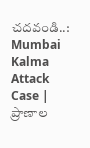చదవండి..: Mumbai Kalma Attack Case | ప్రాణాల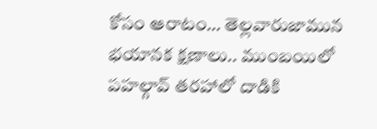కోసం ఆరాటం… తెల్లవారుజామున భయానక క్షణాలు.. ముంబయిలో పహల్గావ్ తరహాలో దాడికి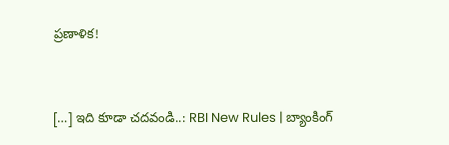ప్రణాళిక!


[…] ఇది కూడా చదవండి..: RBI New Rules | బ్యాంకింగ్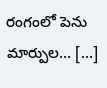రంగంలో పెను మార్పుల… […]